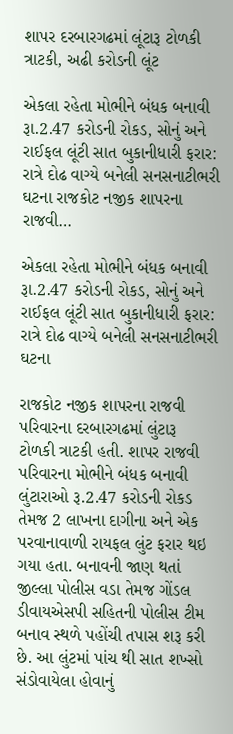શાપર દરબારગઢમાં લૂંટારૂ ટોળકી ત્રાટકી, અઢી કરોડની લૂંટ

એકલા રહેતા મોભીને બંધક બનાવી રૂા.2.47 કરોડની રોકડ, સોનું અને રાઈફલ લૂંટી સાત બુકાનીધારી ફરાર: રાત્રે દોઢ વાગ્યે બનેલી સનસનાટીભરી ઘટના રાજકોટ નજીક શાપરના રાજવી…

એકલા રહેતા મોભીને બંધક બનાવી રૂા.2.47 કરોડની રોકડ, સોનું અને રાઈફલ લૂંટી સાત બુકાનીધારી ફરાર: રાત્રે દોઢ વાગ્યે બનેલી સનસનાટીભરી ઘટના

રાજકોટ નજીક શાપરના રાજવી પરિવારના દરબારગઢમાં લુંટારૂ ટોળકી ત્રાટકી હતી. શાપર રાજવી પરિવારના મોભીને બંધક બનાવી લુંટારાઓ રૂ.2.47 કરોડની રોકડ તેમજ 2 લાખના દાગીના અને એક પરવાનાવાળી રાયફલ લુંટ ફરાર થઇ ગયા હતા. બનાવની જાણ થતાં જીલ્લા પોલીસ વડા તેમજ ગોંડલ ડીવાયએસપી સહિતની પોલીસ ટીમ બનાવ સ્થળે પહોંચી તપાસ શરૂ કરી છે. આ લુંટમાં પાંચ થી સાત શખ્સો સંડોવાયેલા હોવાનું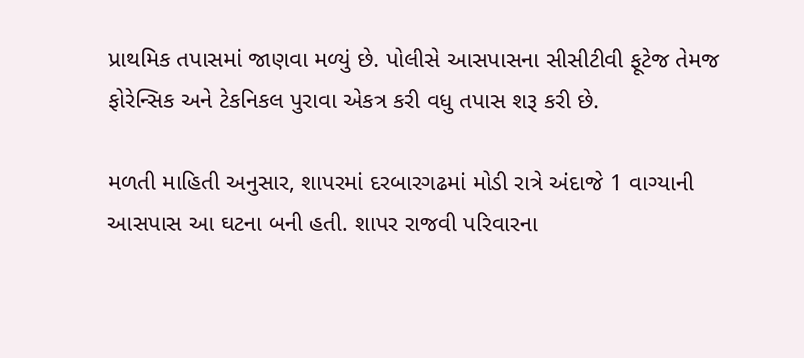પ્રાથમિક તપાસમાં જાણવા મળ્યું છે. પોલીસે આસપાસના સીસીટીવી ફૂટેજ તેમજ ફોરેન્સિક અને ટેકનિકલ પુરાવા એકત્ર કરી વધુ તપાસ શરૂ કરી છે.

મળતી માહિતી અનુસાર, શાપરમાં દરબારગઢમાં મોડી રાત્રે અંદાજે 1 વાગ્યાની આસપાસ આ ઘટના બની હતી. શાપર રાજવી પરિવારના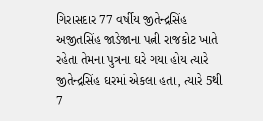ગિરાસદાર 77 વર્ષીય જીતેન્દ્રસિંહ અજીતસિંહ જાડેજાના પત્ની રાજકોટ ખાતે રહેતા તેમના પુત્રના ઘરે ગયા હોય ત્યારે જીતેન્દ્રસિંહ ઘરમાં એકલા હતા, ત્યારે 5થી 7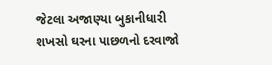જેટલા અજાણ્યા બુકાનીધારી શખસો ઘરના પાછળનો દરવાજો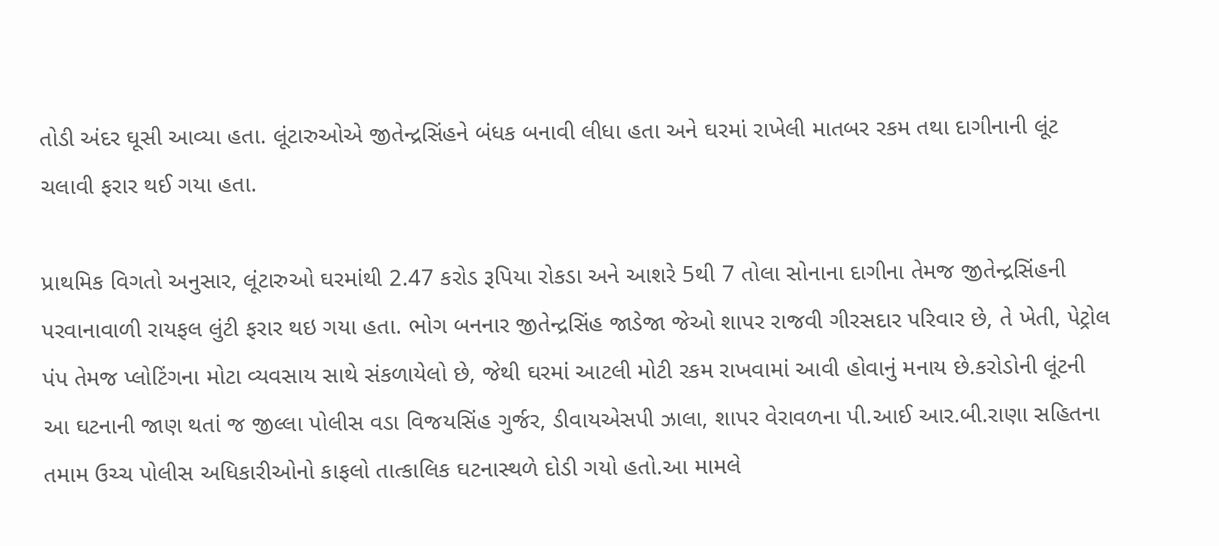તોડી અંદર ઘૂસી આવ્યા હતા. લૂંટારુઓએ જીતેન્દ્રસિંહને બંધક બનાવી લીધા હતા અને ઘરમાં રાખેલી માતબર રકમ તથા દાગીનાની લૂંટ ચલાવી ફરાર થઈ ગયા હતા.

પ્રાથમિક વિગતો અનુસાર, લૂંટારુઓ ઘરમાંથી 2.47 કરોડ રૂપિયા રોકડા અને આશરે 5થી 7 તોલા સોનાના દાગીના તેમજ જીતેન્દ્રસિંહની પરવાનાવાળી રાયફલ લુંટી ફરાર થઇ ગયા હતા. ભોગ બનનાર જીતેન્દ્રસિંહ જાડેજા જેઓ શાપર રાજવી ગીરસદાર પરિવાર છે, તે ખેતી, પેટ્રોલ પંપ તેમજ પ્લોટિંગના મોટા વ્યવસાય સાથે સંકળાયેલો છે, જેથી ઘરમાં આટલી મોટી રકમ રાખવામાં આવી હોવાનું મનાય છે.કરોડોની લૂંટની આ ઘટનાની જાણ થતાં જ જીલ્લા પોલીસ વડા વિજયસિંહ ગુર્જર, ડીવાયએસપી ઝાલા, શાપર વેરાવળના પી.આઈ આર.બી.રાણા સહિતના તમામ ઉચ્ચ પોલીસ અધિકારીઓનો કાફલો તાત્કાલિક ઘટનાસ્થળે દોડી ગયો હતો.આ મામલે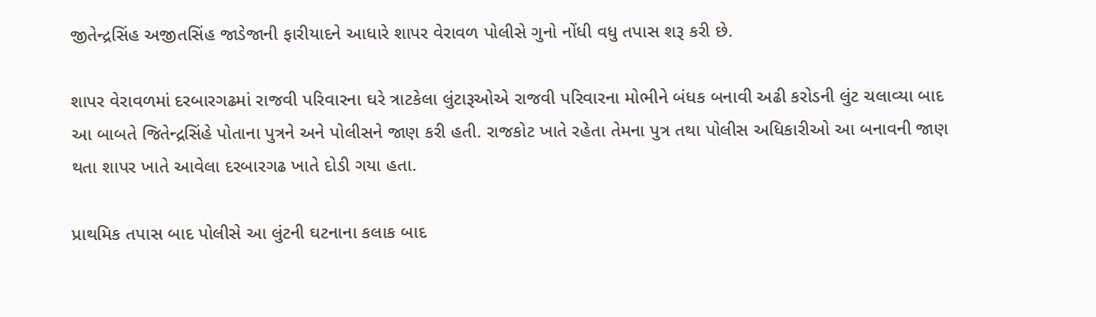જીતેન્દ્રસિંહ અજીતસિંહ જાડેજાની ફારીયાદને આધારે શાપર વેરાવળ પોલીસે ગુનો નોંધી વધુ તપાસ શરૂ કરી છે.

શાપર વેરાવળમાં દરબારગઢમાં રાજવી પરિવારના ઘરે ત્રાટકેલા લુંટારૂઓએ રાજવી પરિવારના મોભીને બંધક બનાવી અઢી કરોડની લુંટ ચલાવ્યા બાદ આ બાબતે જિતેન્દ્રસિંહે પોતાના પુત્રને અને પોલીસને જાણ કરી હતી. રાજકોટ ખાતે રહેતા તેમના પુત્ર તથા પોલીસ અધિકારીઓ આ બનાવની જાણ થતા શાપર ખાતે આવેલા દરબારગઢ ખાતે દોડી ગયા હતા.

પ્રાથમિક તપાસ બાદ પોલીસે આ લુંટની ઘટનાના કલાક બાદ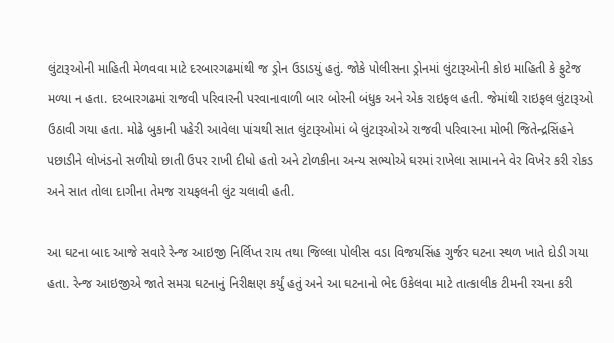લુંટારૂઓની માહિતી મેળવવા માટે દરબારગઢમાંથી જ ડ્રોન ઉડાડયું હતું. જોકે પોલીસના ડ્રોનમાં લુંટારૂઓની કોઇ માહિતી કે ફુટેજ મળ્યા ન હતા. દરબારગઢમાં રાજવી પરિવારની પરવાનાવાળી બાર બોરની બંધુક અને એક રાઇફલ હતી. જેમાંથી રાઇફલ લુંટારૂઓ ઉઠાવી ગયા હતા. મોઢે બુકાની પહેરી આવેલા પાંચથી સાત લુંટારૂઓમાં બે લુંટારૂઓએ રાજવી પરિવારના મોભી જિતેન્દ્રસિંહને પછાડીને લોખંડનો સળીયો છાતી ઉપર રાખી દીધો હતો અને ટોળકીના અન્ય સભ્યોએ ઘરમાં રાખેલા સામાનને વેર વિખેર કરી રોકડ અને સાત તોલા દાગીના તેમજ રાયફલની લુંટ ચલાવી હતી.

આ ઘટના બાદ આજે સવારે રેન્જ આઇજી નિર્લિપ્ત રાય તથા જિલ્લા પોલીસ વડા વિજયસિંહ ગુર્જર ઘટના સ્થળ ખાતે દોડી ગયા હતા. રેન્જ આઇજીએ જાતે સમગ્ર ઘટનાનું નિરીક્ષણ કર્યું હતું અને આ ઘટનાનો ભેદ ઉકેલવા માટે તાત્કાલીક ટીમની રચના કરી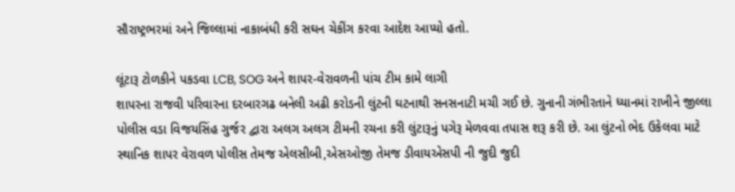સૌરાષ્ટ્રભરમાં અને જિલ્લામાં નાકાબંધી કરી સઘન ચેકીંગ કરવા આદેશ આપ્યો હતો.

લૂંટારૂ ટોળકીને પકડવા LCB, SOG અને શાપર-વેરાવળની પાંચ ટીમ કામે લાગી
શાપરના રાજવી પરિવારના દરબારગઢ બનેલી અઢી કરોડની લુંટની ઘટનાથી સનસનાટી મચી ગઈ છે. ગુનાની ગંભીરતાને ધ્યાનમાં રાખીને જીલ્લા પોલીસ વડા વિજયસિંહ ગુર્જર દ્વારા અલગ અલગ ટીમની રચના કરી લુંટારૂનું પગેરૂ મેળવવા તપાસ શરૂ કરી છે. આ લુંટનો ભેદ ઉકેલવા માટે સ્થાનિક શાપર વેરાવળ પોલીસ તેમજ એલસીબી,એસઓજી તેમજ ડીવાયએસપી ની જુદી જુદી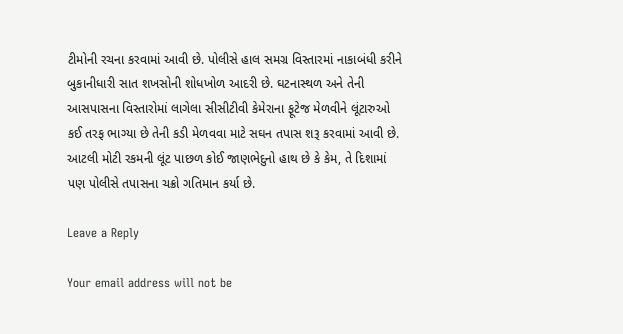ટીમોની રચના કરવામાં આવી છે. પોલીસે હાલ સમગ્ર વિસ્તારમાં નાકાબંધી કરીને બુકાનીધારી સાત શખસોની શોધખોળ આદરી છે. ઘટનાસ્થળ અને તેની આસપાસના વિસ્તારોમાં લાગેલા સીસીટીવી કેમેરાના ફૂટેજ મેળવીને લૂંટારુઓ કઈ તરફ ભાગ્યા છે તેની કડી મેળવવા માટે સઘન તપાસ શરૂ કરવામાં આવી છે. આટલી મોટી રકમની લૂંટ પાછળ કોઈ જાણભેદુનો હાથ છે કે કેમ, તે દિશામાં પણ પોલીસે તપાસના ચક્રો ગતિમાન કર્યા છે.

Leave a Reply

Your email address will not be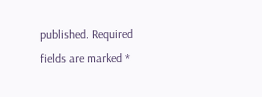published. Required fields are marked *